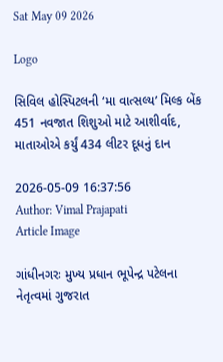Sat May 09 2026

Logo

સિવિલ હોસ્પિટલની ‘મા વાત્સલ્ય’ મિલ્ક બેંક 451 નવજાત શિશુઓ માટે આશીર્વાદ, માતાઓએ કર્યું 434 લીટર દૂધનું દાન

2026-05-09 16:37:56
Author: Vimal Prajapati
Article Image

ગાંધીનગરઃ મુખ્ય પ્રધાન ભૂપેન્દ્ર પટેલના નેતૃત્વમાં ગુજરાત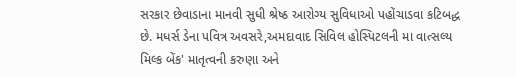સરકાર છેવાડાના માનવી સુધી શ્રેષ્ઠ આરોગ્ય સુવિધાઓ પહોંચાડવા કટિબદ્ધ છે. મધર્સ ડેના પવિત્ર અવસરે,અમદાવાદ સિવિલ હોસ્પિટલની મા વાત્સલ્ય મિલ્ક બેંક' માતૃત્વની કરુણા અને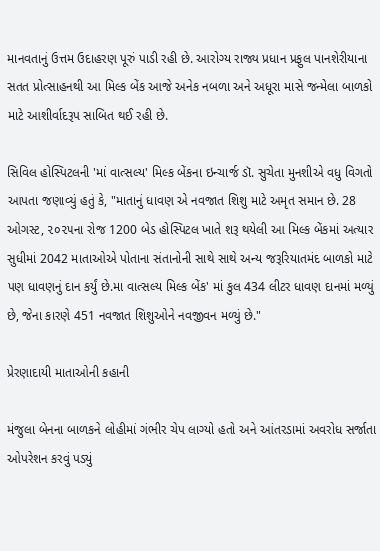માનવતાનું ઉત્તમ ઉદાહરણ પૂરું પાડી રહી છે. આરોગ્ય રાજ્ય પ્રધાન પ્રફુલ પાનશેરીયાના સતત પ્રોત્સાહનથી આ મિલ્ક બેંક આજે અનેક નબળા અને અધૂરા માસે જન્મેલા બાળકો માટે આશીર્વાદરૂપ સાબિત થઈ રહી છે.

સિવિલ હોસ્પિટલની 'માં વાત્સલ્ય' મિલ્ક બેંકના ઇન્ચાર્જ ડૉ. સુચેતા મુનશીએ વધુ વિગતો આપતા જણાવ્યું હતું કે, "માતાનું ધાવણ એ નવજાત શિશુ માટે અમૃત સમાન છે. 28 ઓગસ્ટ, ૨૦૨૫ના રોજ 1200 બેડ હોસ્પિટલ ખાતે શરૂ થયેલી આ મિલ્ક બેંકમાં અત્યાર સુધીમાં 2042 માતાઓએ પોતાના સંતાનોની સાથે સાથે અન્ય જરૂરિયાતમંદ બાળકો માટે પણ ધાવણનું દાન કર્યું છે.મા વાત્સલ્ય મિલ્ક બેંક' માં કુલ 434 લીટર ધાવણ દાનમાં મળ્યું છે, જેના કારણે 451 નવજાત શિશુઓને નવજીવન મળ્યું છે."

પ્રેરણાદાયી માતાઓની કહાની

મંજુલા બેનના બાળકને લોહીમાં ગંભીર ચેપ લાગ્યો હતો અને આંતરડામાં અવરોધ સર્જાતા ઓપરેશન કરવું પડ્યું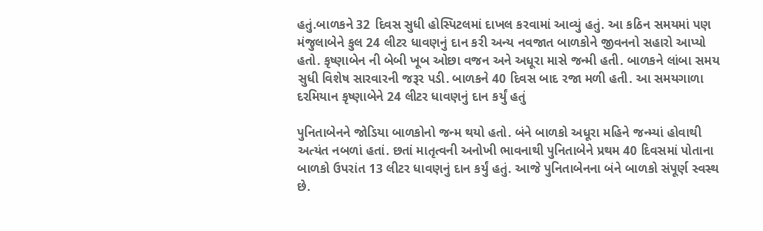હતું.બાળકને 32 દિવસ સુધી હોસ્પિટલમાં દાખલ કરવામાં આવ્યું હતું. આ કઠિન સમયમાં પણ મંજુલાબેને કુલ 24 લીટર ધાવણનું દાન કરી અન્ય નવજાત બાળકોને જીવનનો સહારો આપ્યો હતો. કૃષ્ણાબેન ની બેબી ખૂબ ઓછા વજન અને અધૂરા માસે જન્મી હતી. બાળકને લાંબા સમય સુધી વિશેષ સારવારની જરૂર પડી. બાળકને 40 દિવસ બાદ રજા મળી હતી. આ સમયગાળા દરમિયાન કૃષ્ણાબેને 24 લીટર ધાવણનું દાન કર્યું હતું

પુનિતાબેનને જોડિયા બાળકોનો જન્મ થયો હતો. બંને બાળકો અધૂરા મહિને જન્મ્યાં હોવાથી અત્યંત નબળાં હતાં. છતાં માતૃત્વની અનોખી ભાવનાથી પુનિતાબેને પ્રથમ 40 દિવસમાં પોતાના બાળકો ઉપરાંત 13 લીટર ધાવણનું દાન કર્યું હતું. આજે પુનિતાબેનના બંને બાળકો સંપૂર્ણ સ્વસ્થ છે.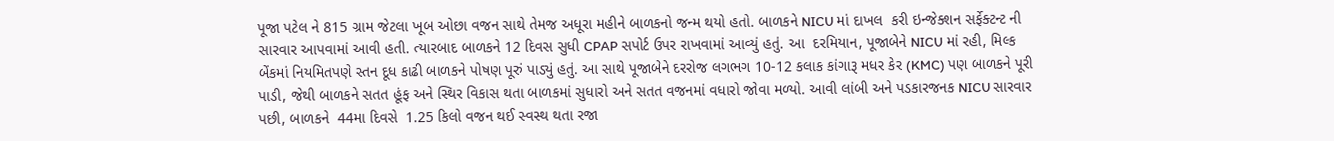પૂજા પટેલ ને 815 ગ્રામ જેટલા ખૂબ ઓછા વજન સાથે તેમજ અધૂરા મહીને બાળકનો જન્મ થયો હતો. બાળકને NICU માં દાખલ  કરી ઇન્જેક્શન સર્ફેક્ટન્ટ ની સારવાર આપવામાં આવી હતી. ત્યારબાદ બાળકને 12 દિવસ સુધી CPAP સપોર્ટ ઉપર રાખવામાં આવ્યું હતું. આ  દરમિયાન, પૂજાબેને NICU માં રહી, મિલ્ક બેંકમાં નિયમિતપણે સ્તન દૂધ કાઢી બાળકને પોષણ પૂરું પાડ્યું હતું. આ સાથે પૂજાબેને દરરોજ લગભગ 10-12 કલાક કાંગારૂ મધર કેર (KMC) પણ બાળકને પૂરી પાડી, જેથી બાળકને સતત હૂંફ અને સ્થિર વિકાસ થતા બાળકમાં સુધારો અને સતત વજનમાં વધારો જોવા મળ્યો. આવી લાંબી અને પડકારજનક NICU સારવાર પછી, બાળકને  44મા દિવસે  1.25 કિલો વજન થઈ સ્વસ્થ થતા રજા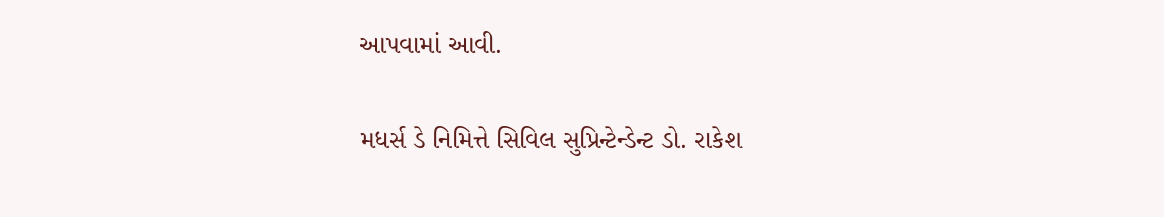આપવામાં આવી.

મધર્સ ડે નિમિત્તે સિવિલ સુપ્રિન્ટેન્ડેન્ટ ડો. રાકેશ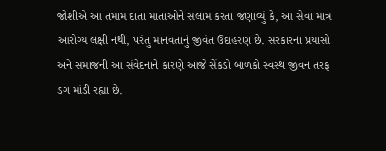જોશીએ આ તમામ દાતા માતાઓને સલામ કરતા જણાવ્યું કે, આ સેવા માત્ર આરોગ્ય લક્ષી નથી, પરંતુ માનવતાનું જીવંત ઉદાહરણ છે. સરકારના પ્રયાસો અને સમાજની આ સંવેદનાને કારણે આજે સેંકડો બાળકો સ્વસ્થ જીવન તરફ ડગ માંડી રહ્યા છે.